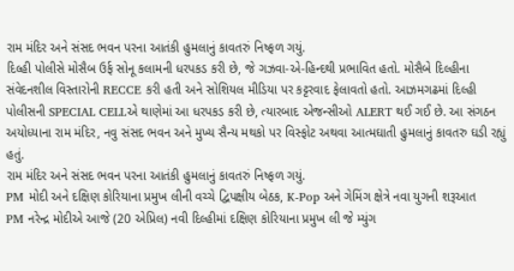રામ મંદિર અને સંસદ ભવન પરના આતંકી હુમલાનું કાવતરું નિષ્ફળ ગયું.
દિલ્હી પોલીસે મોસૈબ ઉર્ફ સોનૂ કલામની ધરપકડ કરી છે, જે ગઝવા-એ-હિન્દથી પ્રભાવિત હતો. મોસૈબે દિલ્હીના સંવેદનશીલ વિસ્તારોની RECCE કરી હતી અને સોશિયલ મીડિયા પર કટ્ટરવાદ ફેલાવતો હતો. આઝમગઢમાં દિલ્હી પોલીસની SPECIAL CELLએ થાણેમાં આ ધરપકડ કરી છે, ત્યારબાદ એજન્સીઓ ALERT થઈ ગઈ છે. આ સંગઠન અયોધ્યાના રામ મંદિર, નવુ સંસદ ભવન અને મુખ્ય સૈન્ય મથકો પર વિસ્ફોટ અથવા આત્મઘાતી હુમલાનું કાવતરુ ઘડી રહ્યું હતું.
રામ મંદિર અને સંસદ ભવન પરના આતંકી હુમલાનું કાવતરું નિષ્ફળ ગયું.
PM મોદી અને દક્ષિણ કોરિયાના પ્રમુખ લીની વચ્ચે દ્વિપક્ષીય બેઠક, K-Pop અને ગેમિંગ ક્ષેત્રે નવા યુગની શરૂઆત
PM નરેન્દ્ર મોદીએ આજે (20 એપ્રિલ) નવી દિલ્હીમાં દક્ષિણ કોરિયાના પ્રમુખ લી જે મ્યુંગ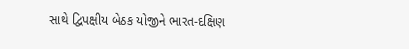સાથે દ્વિપક્ષીય બેઠક યોજીને ભારત-દક્ષિણ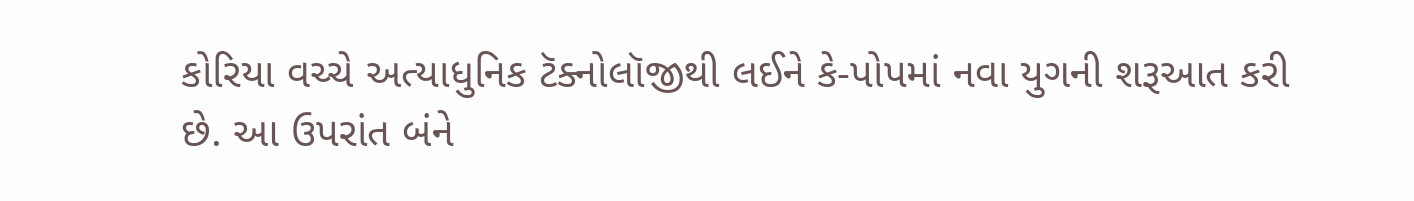કોરિયા વચ્ચે અત્યાધુનિક ટૅક્નોલૉજીથી લઈને કે-પોપમાં નવા યુગની શરૂઆત કરી છે. આ ઉપરાંત બંને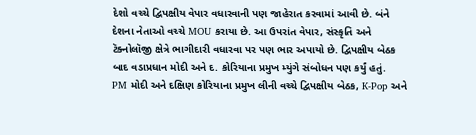દેશો વચ્ચે દ્વિપક્ષીય વેપાર વધારવાની પણ જાહેરાત કરવામાં આવી છે. બંને દેશના નેતાઓ વચ્ચે MOU કરાયા છે. આ ઉપરાંત વેપાર, સંસ્કૃતિ અને ટૅક્નોલૉજી ક્ષેત્રે ભાગીદારી વધારવા પર પણ ભાર અપાયો છે. દ્વિપક્ષીય બેઠક બાદ વડાપ્રધાન મોદી અને દ. કોરિયાના પ્રમુખ મ્યુંગે સંબોધન પણ કર્યું હતું.
PM મોદી અને દક્ષિણ કોરિયાના પ્રમુખ લીની વચ્ચે દ્વિપક્ષીય બેઠક, K-Pop અને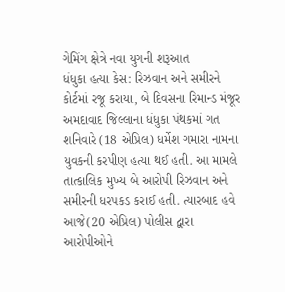ગેમિંગ ક્ષેત્રે નવા યુગની શરૂઆત
ધંધુકા હત્યા કેસ: રિઝવાન અને સમીરને કોર્ટમાં રજૂ કરાયા, બે દિવસના રિમાન્ડ મંજૂર
અમદાવાદ જિલ્લાના ધંધુકા પંથકમાં ગત શનિવારે (18 એપ્રિલ) ધર્મેશ ગમારા નામના યુવકની કરપીણ હત્યા થઈ હતી. આ મામલે તાત્કાલિક મુખ્ય બે આરોપી રિઝવાન અને સમીરની ધરપકડ કરાઈ હતી. ત્યારબાદ હવે આજે(20 એપ્રિલ) પોલીસ દ્વારા આરોપીઓને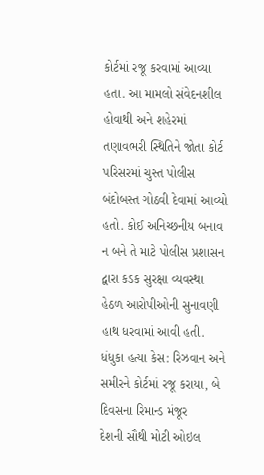કોર્ટમાં રજૂ કરવામાં આવ્યા હતા. આ મામલો સંવેદનશીલ હોવાથી અને શહેરમાં તણાવભરી સ્થિતિને જોતા કોર્ટ પરિસરમાં ચુસ્ત પોલીસ બંદોબસ્ત ગોઠવી દેવામાં આવ્યો હતો. કોઈ અનિચ્છનીય બનાવ ન બને તે માટે પોલીસ પ્રશાસન દ્વારા કડક સુરક્ષા વ્યવસ્થા હેઠળ આરોપીઓની સુનાવણી હાથ ધરવામાં આવી હતી.
ધંધુકા હત્યા કેસ: રિઝવાન અને સમીરને કોર્ટમાં રજૂ કરાયા, બે દિવસના રિમાન્ડ મંજૂર
દેશની સૌથી મોટી ઓઇલ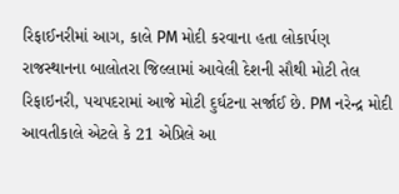રિફાઈનરીમાં આગ, કાલે PM મોદી કરવાના હતા લોકાર્પણ
રાજસ્થાનના બાલોતરા જિલ્લામાં આવેલી દેશની સૌથી મોટી તેલ રિફાઇનરી, પચપદરામાં આજે મોટી દુર્ઘટના સર્જાઈ છે. PM નરેન્દ્ર મોદી આવતીકાલે એટલે કે 21 એપ્રિલે આ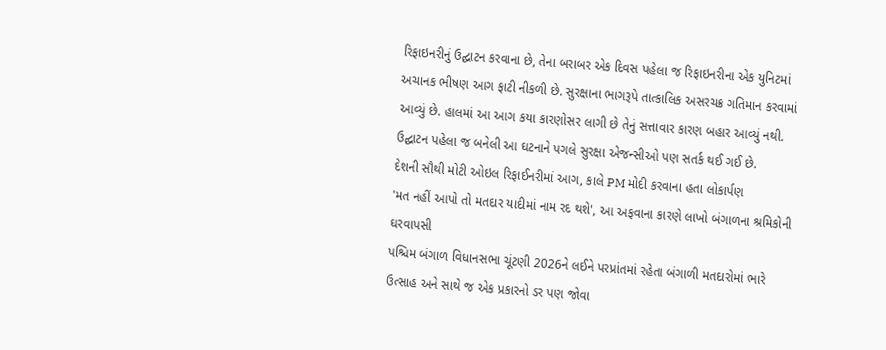રિફાઇનરીનું ઉદ્ઘાટન કરવાના છે, તેના બરાબર એક દિવસ પહેલા જ રિફાઇનરીના એક યુનિટમાં અચાનક ભીષણ આગ ફાટી નીકળી છે. સુરક્ષાના ભાગરૂપે તાત્કાલિક અસરચક્ર ગતિમાન કરવામાં આવ્યું છે. હાલમાં આ આગ કયા કારણોસર લાગી છે તેનું સત્તાવાર કારણ બહાર આવ્યું નથી. ઉદ્ઘાટન પહેલા જ બનેલી આ ઘટનાને પગલે સુરક્ષા એજન્સીઓ પણ સતર્ક થઈ ગઈ છે.
દેશની સૌથી મોટી ઓઇલ રિફાઈનરીમાં આગ, કાલે PM મોદી કરવાના હતા લોકાર્પણ
'મત નહીં આપો તો મતદાર યાદીમાં નામ રદ થશે', આ અફવાના કારણે લાખો બંગાળના શ્રમિકોની ઘરવાપસી
પશ્ચિમ બંગાળ વિધાનસભા ચૂંટણી 2026ને લઈને પરપ્રાંતમાં રહેતા બંગાળી મતદારોમાં ભારે ઉત્સાહ અને સાથે જ એક પ્રકારનો ડર પણ જોવા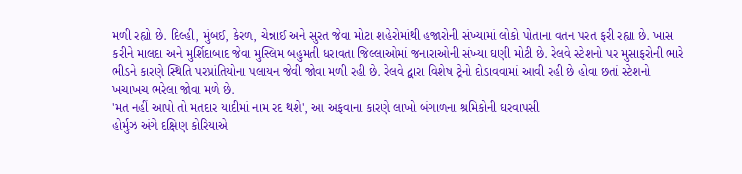મળી રહ્યો છે. દિલ્હી, મુંબઈ, કેરળ, ચેન્નાઈ અને સુરત જેવા મોટા શહેરોમાંથી હજારોની સંખ્યામાં લોકો પોતાના વતન પરત ફરી રહ્યા છે. ખાસ કરીને માલદા અને મુર્શિદાબાદ જેવા મુસ્લિમ બહુમતી ધરાવતા જિલ્લાઓમાં જનારાઓની સંખ્યા ઘણી મોટી છે. રેલવે સ્ટેશનો પર મુસાફરોની ભારે ભીડને કારણે સ્થિતિ પરપ્રાંતિયોના પલાયન જેવી જોવા મળી રહી છે. રેલવે દ્વારા વિશેષ ટ્રેનો દોડાવવામાં આવી રહી છે હોવા છતાં સ્ટેશનો ખચાખચ ભરેલા જોવા મળે છે.
'મત નહીં આપો તો મતદાર યાદીમાં નામ રદ થશે', આ અફવાના કારણે લાખો બંગાળના શ્રમિકોની ઘરવાપસી
હોર્મુઝ અંગે દક્ષિણ કોરિયાએ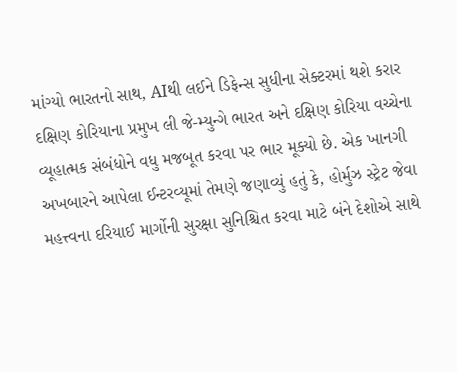માંગ્યો ભારતનો સાથ, AIથી લઈને ડિફેન્સ સુધીના સેક્ટરમાં થશે કરાર
દક્ષિણ કોરિયાના પ્રમુખ લી જે-મ્યુન્ગે ભારત અને દક્ષિણ કોરિયા વચ્ચેના વ્યૂહાત્મક સંબંધોને વધુ મજબૂત કરવા પર ભાર મૂક્યો છે. એક ખાનગી અખબારને આપેલા ઈન્ટરવ્યૂમાં તેમણે જણાવ્યું હતું કે, હોર્મુઝ સ્ટ્રેટ જેવા મહત્ત્વના દરિયાઈ માર્ગોની સુરક્ષા સુનિશ્ચિત કરવા માટે બંને દેશોએ સાથે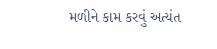મળીને કામ કરવું અત્યંત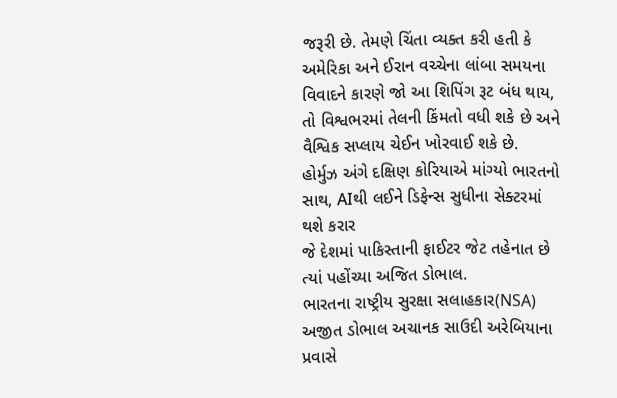જરૂરી છે. તેમણે ચિંતા વ્યક્ત કરી હતી કે અમેરિકા અને ઈરાન વચ્ચેના લાંબા સમયના વિવાદને કારણે જો આ શિપિંગ રૂટ બંધ થાય, તો વિશ્વભરમાં તેલની કિંમતો વધી શકે છે અને વૈશ્વિક સપ્લાય ચેઈન ખોરવાઈ શકે છે.
હોર્મુઝ અંગે દક્ષિણ કોરિયાએ માંગ્યો ભારતનો સાથ, AIથી લઈને ડિફેન્સ સુધીના સેક્ટરમાં થશે કરાર
જે દેશમાં પાકિસ્તાની ફાઈટર જેટ તહેનાત છે ત્યાં પહોંચ્યા અજિત ડોભાલ.
ભારતના રાષ્ટ્રીય સુરક્ષા સલાહકાર(NSA) અજીત ડોભાલ અચાનક સાઉદી અરેબિયાના પ્રવાસે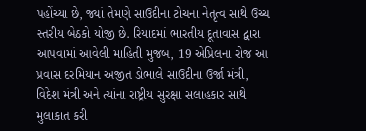પહોંચ્યા છે, જ્યાં તેમણે સાઉદીના ટોચના નેતૃત્વ સાથે ઉચ્ચ સ્તરીય બેઠકો યોજી છે. રિયાદમાં ભારતીય દૂતાવાસ દ્વારા આપવામાં આવેલી માહિતી મુજબ, 19 એપ્રિલના રોજ આ પ્રવાસ દરમિયાન અજીત ડોભાલે સાઉદીના ઉર્જા મંત્રી, વિદેશ મંત્રી અને ત્યાંના રાષ્ટ્રીય સુરક્ષા સલાહકાર સાથે મુલાકાત કરી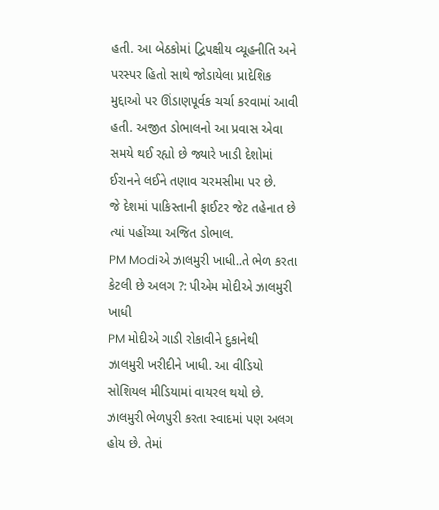હતી. આ બેઠકોમાં દ્વિપક્ષીય વ્યૂહનીતિ અને પરસ્પર હિતો સાથે જોડાયેલા પ્રાદેશિક મુદ્દાઓ પર ઊંડાણપૂર્વક ચર્ચા કરવામાં આવી હતી. અજીત ડોભાલનો આ પ્રવાસ એવા સમયે થઈ રહ્યો છે જ્યારે ખાડી દેશોમાં ઈરાનને લઈને તણાવ ચરમસીમા પર છે.
જે દેશમાં પાકિસ્તાની ફાઈટર જેટ તહેનાત છે ત્યાં પહોંચ્યા અજિત ડોભાલ.
PM Modiએ ઝાલમુરી ખાધી..તે ભેળ કરતા કેટલી છે અલગ ?: પીએમ મોદીએ ઝાલમુરી ખાધી
PM મોદીએ ગાડી રોકાવીને દુકાનેથી ઝાલમુરી ખરીદીને ખાધી. આ વીડિયો સોશિયલ મીડિયામાં વાયરલ થયો છે. ઝાલમુરી ભેળપુરી કરતા સ્વાદમાં પણ અલગ હોય છે. તેમાં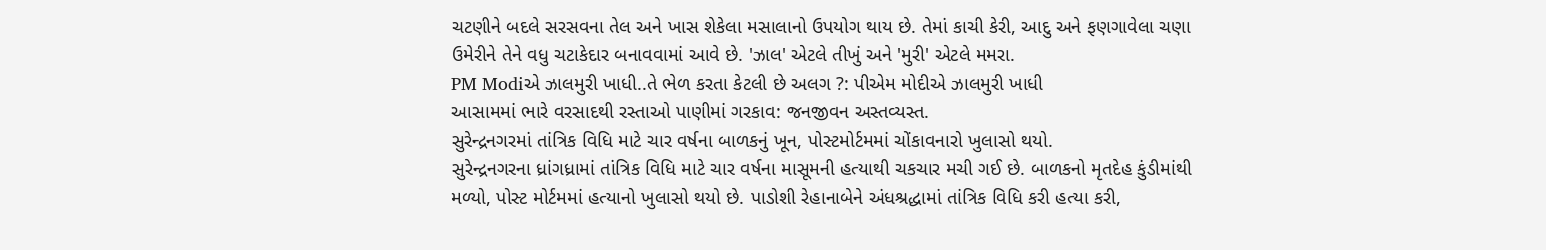ચટણીને બદલે સરસવના તેલ અને ખાસ શેકેલા મસાલાનો ઉપયોગ થાય છે. તેમાં કાચી કેરી, આદુ અને ફણગાવેલા ચણા ઉમેરીને તેને વધુ ચટાકેદાર બનાવવામાં આવે છે. 'ઝાલ' એટલે તીખું અને 'મુરી' એટલે મમરા.
PM Modiએ ઝાલમુરી ખાધી..તે ભેળ કરતા કેટલી છે અલગ ?: પીએમ મોદીએ ઝાલમુરી ખાધી
આસામમાં ભારે વરસાદથી રસ્તાઓ પાણીમાં ગરકાવ: જનજીવન અસ્તવ્યસ્ત.
સુરેન્દ્રનગરમાં તાંત્રિક વિધિ માટે ચાર વર્ષના બાળકનું ખૂન, પોસ્ટમોર્ટમમાં ચોંકાવનારો ખુલાસો થયો.
સુરેન્દ્રનગરના ધ્રાંગધ્રામાં તાંત્રિક વિધિ માટે ચાર વર્ષના માસૂમની હત્યાથી ચકચાર મચી ગઈ છે. બાળકનો મૃતદેહ કુંડીમાંથી મળ્યો, પોસ્ટ મોર્ટમમાં હત્યાનો ખુલાસો થયો છે. પાડોશી રેહાનાબેને અંધશ્રદ્ધામાં તાંત્રિક વિધિ કરી હત્યા કરી,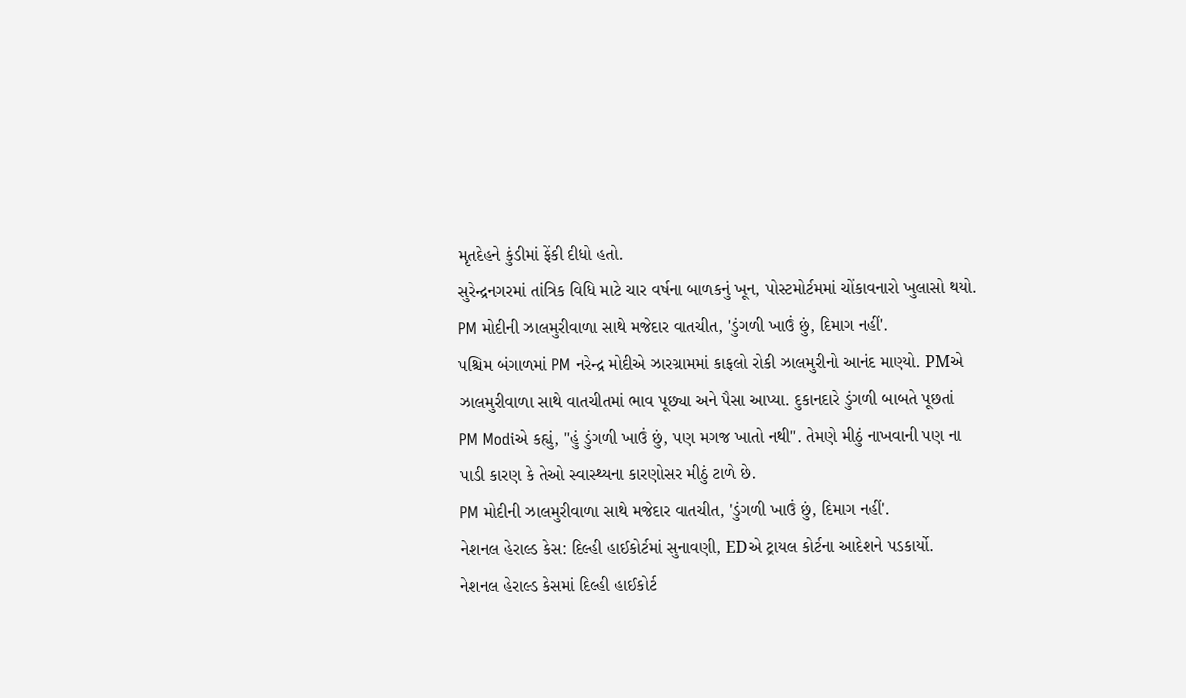મૃતદેહને કુંડીમાં ફેંકી દીધો હતો.
સુરેન્દ્રનગરમાં તાંત્રિક વિધિ માટે ચાર વર્ષના બાળકનું ખૂન, પોસ્ટમોર્ટમમાં ચોંકાવનારો ખુલાસો થયો.
PM મોદીની ઝાલમુરીવાળા સાથે મજેદાર વાતચીત, 'ડુંગળી ખાઉં છું, દિમાગ નહીં'.
પશ્ચિમ બંગાળમાં PM નરેન્દ્ર મોદીએ ઝારગ્રામમાં કાફલો રોકી ઝાલમુરીનો આનંદ માણ્યો. PMએ ઝાલમુરીવાળા સાથે વાતચીતમાં ભાવ પૂછ્યા અને પૈસા આપ્યા. દુકાનદારે ડુંગળી બાબતે પૂછતાં PM Modiએ કહ્યું, "હું ડુંગળી ખાઉં છું, પણ મગજ ખાતો નથી". તેમણે મીઠું નાખવાની પણ ના પાડી કારણ કે તેઓ સ્વાસ્થ્યના કારણોસર મીઠું ટાળે છે.
PM મોદીની ઝાલમુરીવાળા સાથે મજેદાર વાતચીત, 'ડુંગળી ખાઉં છું, દિમાગ નહીં'.
નેશનલ હેરાલ્ડ કેસ: દિલ્હી હાઈકોર્ટમાં સુનાવણી, EDએ ટ્રાયલ કોર્ટના આદેશને પડકાર્યો.
નેશનલ હેરાલ્ડ કેસમાં દિલ્હી હાઈકોર્ટ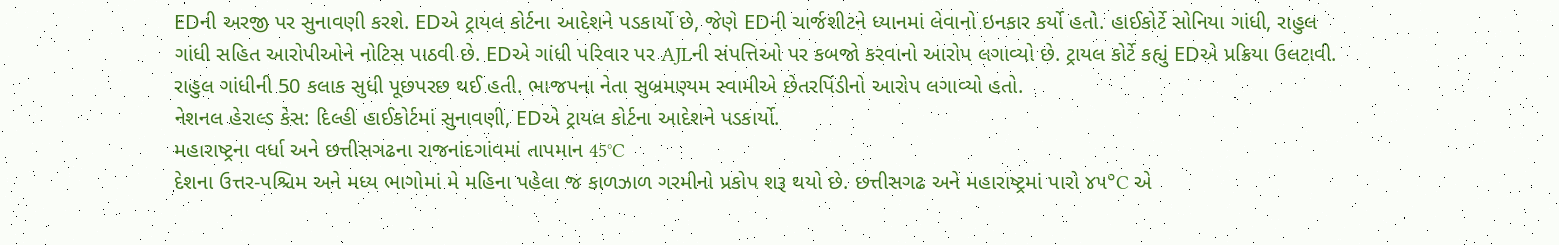EDની અરજી પર સુનાવણી કરશે. EDએ ટ્રાયલ કોર્ટના આદેશને પડકાર્યો છે, જેણે EDની ચાર્જશીટને ધ્યાનમાં લેવાનો ઇનકાર કર્યો હતો. હાઈકોર્ટે સોનિયા ગાંધી, રાહુલ ગાંધી સહિત આરોપીઓને નોટિસ પાઠવી છે. EDએ ગાંધી પરિવાર પર AJLની સંપત્તિઓ પર કબજો કરવાનો આરોપ લગાવ્યો છે. ટ્રાયલ કોર્ટે કહ્યું EDએ પ્રક્રિયા ઉલટાવી. રાહુલ ગાંધીની 50 કલાક સુધી પૂછપરછ થઈ હતી. ભાજપના નેતા સુબ્રમણ્યમ સ્વામીએ છેતરપિંડીનો આરોપ લગાવ્યો હતો.
નેશનલ હેરાલ્ડ કેસ: દિલ્હી હાઈકોર્ટમાં સુનાવણી, EDએ ટ્રાયલ કોર્ટના આદેશને પડકાર્યો.
મહારાષ્ટ્રના વર્ધા અને છત્તીસગઢના રાજનાંદગાંવમાં તાપમાન 45°C
દેશના ઉત્તર-પશ્ચિમ અને મધ્ય ભાગોમાં મે મહિના પહેલા જ કાળઝાળ ગરમીનો પ્રકોપ શરૂ થયો છે. છત્તીસગઢ અને મહારાષ્ટ્રમાં પારો ૪૫°C એ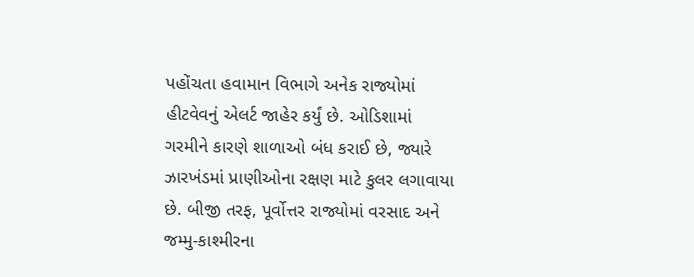પહોંચતા હવામાન વિભાગે અનેક રાજ્યોમાં હીટવેવનું એલર્ટ જાહેર કર્યું છે. ઓડિશામાં ગરમીને કારણે શાળાઓ બંધ કરાઈ છે, જ્યારે ઝારખંડમાં પ્રાણીઓના રક્ષણ માટે કુલર લગાવાયા છે. બીજી તરફ, પૂર્વોત્તર રાજ્યોમાં વરસાદ અને જમ્મુ-કાશ્મીરના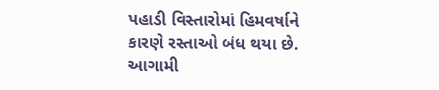પહાડી વિસ્તારોમાં હિમવર્ષાને કારણે રસ્તાઓ બંધ થયા છે. આગામી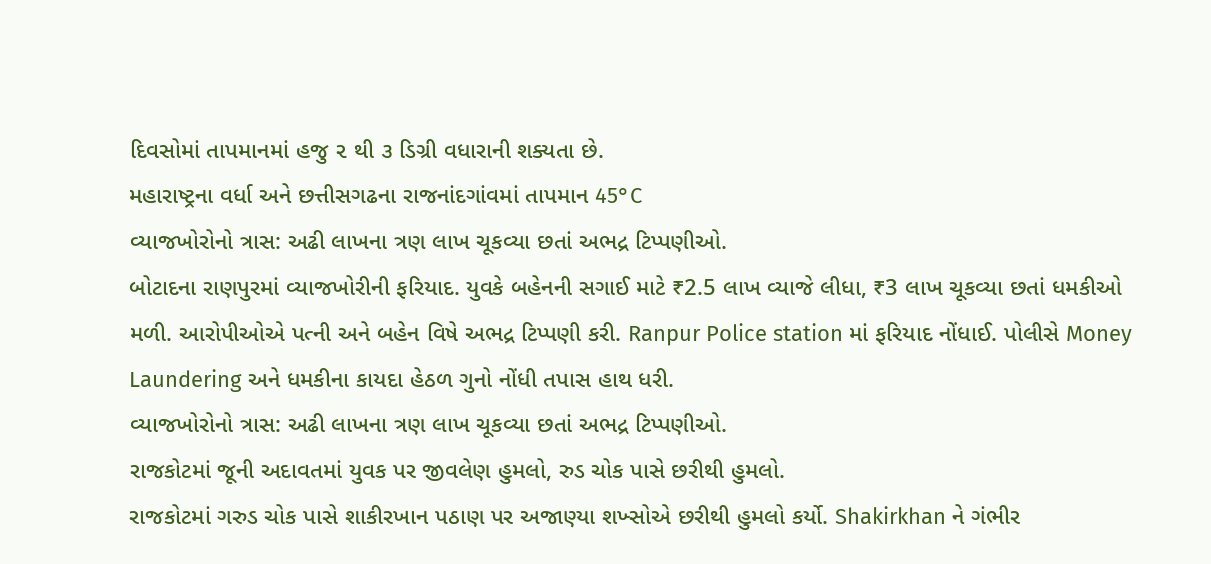દિવસોમાં તાપમાનમાં હજુ ૨ થી ૩ ડિગ્રી વધારાની શક્યતા છે.
મહારાષ્ટ્રના વર્ધા અને છત્તીસગઢના રાજનાંદગાંવમાં તાપમાન 45°C
વ્યાજખોરોનો ત્રાસ: અઢી લાખના ત્રણ લાખ ચૂકવ્યા છતાં અભદ્ર ટિપ્પણીઓ.
બોટાદના રાણપુરમાં વ્યાજખોરીની ફરિયાદ. યુવકે બહેનની સગાઈ માટે ₹2.5 લાખ વ્યાજે લીધા, ₹3 લાખ ચૂકવ્યા છતાં ધમકીઓ મળી. આરોપીઓએ પત્ની અને બહેન વિષે અભદ્ર ટિપ્પણી કરી. Ranpur Police station માં ફરિયાદ નોંધાઈ. પોલીસે Money Laundering અને ધમકીના કાયદા હેઠળ ગુનો નોંધી તપાસ હાથ ધરી.
વ્યાજખોરોનો ત્રાસ: અઢી લાખના ત્રણ લાખ ચૂકવ્યા છતાં અભદ્ર ટિપ્પણીઓ.
રાજકોટમાં જૂની અદાવતમાં યુવક પર જીવલેણ હુમલો, રુડ ચોક પાસે છરીથી હુમલો.
રાજકોટમાં ગરુડ ચોક પાસે શાકીરખાન પઠાણ પર અજાણ્યા શખ્સોએ છરીથી હુમલો કર્યો. Shakirkhan ને ગંભીર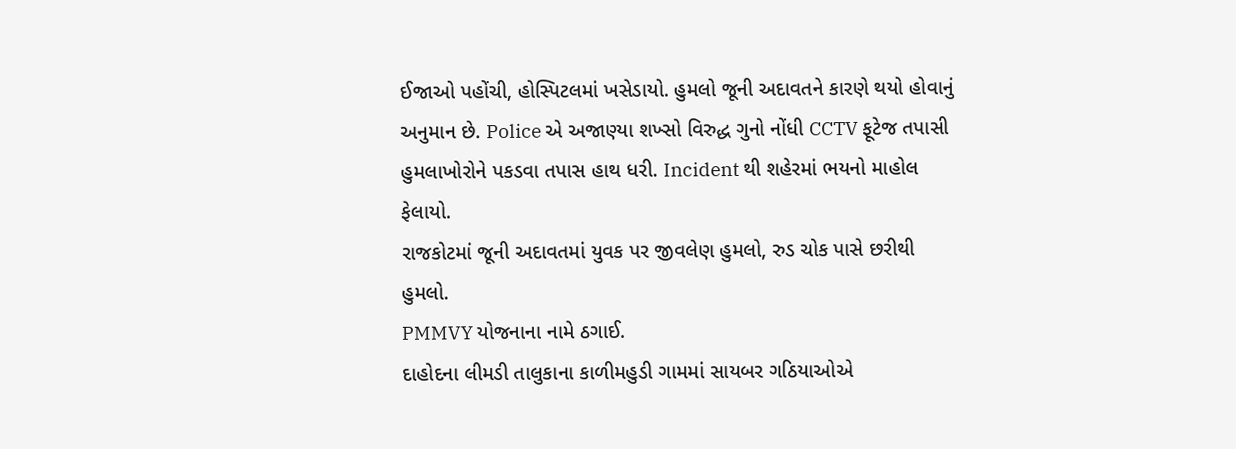ઈજાઓ પહોંચી, હોસ્પિટલમાં ખસેડાયો. હુમલો જૂની અદાવતને કારણે થયો હોવાનું અનુમાન છે. Police એ અજાણ્યા શખ્સો વિરુદ્ધ ગુનો નોંધી CCTV ફૂટેજ તપાસી હુમલાખોરોને પકડવા તપાસ હાથ ધરી. Incident થી શહેરમાં ભયનો માહોલ ફેલાયો.
રાજકોટમાં જૂની અદાવતમાં યુવક પર જીવલેણ હુમલો, રુડ ચોક પાસે છરીથી હુમલો.
PMMVY યોજનાના નામે ઠગાઈ.
દાહોદના લીમડી તાલુકાના કાળીમહુડી ગામમાં સાયબર ગઠિયાઓએ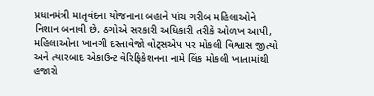પ્રધાનમંત્રી માતૃવંદના યોજનાના બહાને પાંચ ગરીબ મહિલાઓને નિશાન બનાવી છે. ઠગોએ સરકારી અધિકારી તરીકે ઓળખ આપી, મહિલાઓના ખાનગી દસ્તાવેજો વોટ્સએપ પર મોકલી વિશ્વાસ જીત્યો અને ત્યારબાદ એકાઉન્ટ વેરિફિકેશનના નામે લિંક મોકલી ખાતામાંથી હજારો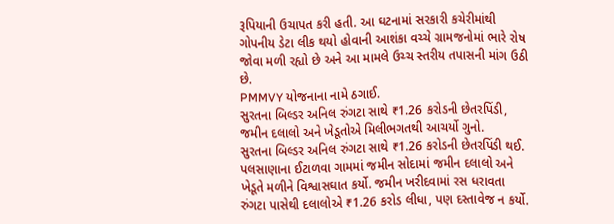રૂપિયાની ઉચાપત કરી હતી. આ ઘટનામાં સરકારી કચેરીમાંથી ગોપનીય ડેટા લીક થયો હોવાની આશંકા વચ્ચે ગ્રામજનોમાં ભારે રોષ જોવા મળી રહ્યો છે અને આ મામલે ઉચ્ચ સ્તરીય તપાસની માંગ ઉઠી છે.
PMMVY યોજનાના નામે ઠગાઈ.
સુરતના બિલ્ડર અનિલ રુંગટા સાથે ₹1.26 કરોડની છેતરપિંડી, જમીન દલાલો અને ખેડૂતોએ મિલીભગતથી આચર્યો ગુનો.
સુરતના બિલ્ડર અનિલ રુંગટા સાથે ₹1.26 કરોડની છેતરપિંડી થઈ. પલસાણાના ઈટાળવા ગામમાં જમીન સોદામાં જમીન દલાલો અને ખેડૂતે મળીને વિશ્વાસઘાત કર્યો. જમીન ખરીદવામાં રસ ધરાવતા રુંગટા પાસેથી દલાલોએ ₹1.26 કરોડ લીધા, પણ દસ્તાવેજ ન કર્યો.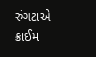રુંગટાએ ક્રાઈમ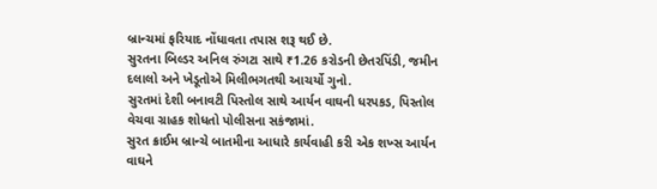બ્રાન્ચમાં ફરિયાદ નોંધાવતા તપાસ શરૂ થઈ છે.
સુરતના બિલ્ડર અનિલ રુંગટા સાથે ₹1.26 કરોડની છેતરપિંડી, જમીન દલાલો અને ખેડૂતોએ મિલીભગતથી આચર્યો ગુનો.
સુરતમાં દેશી બનાવટી પિસ્તોલ સાથે આર્યન વાઘની ધરપકડ, પિસ્તોલ વેચવા ગ્રાહક શોધતો પોલીસના સકંજામાં.
સુરત ક્રાઈમ બ્રાન્ચે બાતમીના આધારે કાર્યવાહી કરી એક શખ્સ આર્યન વાઘને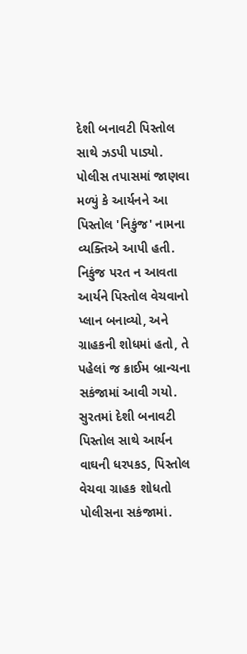દેશી બનાવટી પિસ્તોલ સાથે ઝડપી પાડ્યો. પોલીસ તપાસમાં જાણવા મળ્યું કે આર્યનને આ પિસ્તોલ 'નિકુંજ' નામના વ્યક્તિએ આપી હતી. નિકુંજ પરત ન આવતા આર્યને પિસ્તોલ વેચવાનો પ્લાન બનાવ્યો, અને ગ્રાહકની શોધમાં હતો, તે પહેલાં જ ક્રાઈમ બ્રાન્ચના સકંજામાં આવી ગયો.
સુરતમાં દેશી બનાવટી પિસ્તોલ સાથે આર્યન વાઘની ધરપકડ, પિસ્તોલ વેચવા ગ્રાહક શોધતો પોલીસના સકંજામાં.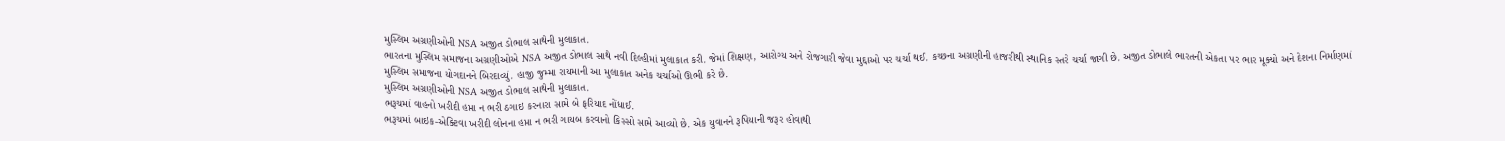મુસ્લિમ અગ્રણીઓની NSA અજીત ડોભાલ સાથેની મુલાકાત.
ભારતના મુસ્લિમ સમાજના અગ્રણીઓએ NSA અજીત ડોભાલ સાથે નવી દિલ્હીમાં મુલાકાત કરી. જેમાં શિક્ષણ, આરોગ્ય અને રોજગારી જેવા મુદ્દાઓ પર ચર્ચા થઈ. કચ્છના અગ્રણીની હાજરીથી સ્થાનિક સ્તરે ચર્ચા જાગી છે. અજીત ડોભાલે ભારતની એકતા પર ભાર મૂક્યો અને દેશના નિર્માણમાં મુસ્લિમ સમાજના યોગદાનને બિરદાવ્યું. હાજી જુમ્મા રાયમાની આ મુલાકાત અનેક ચર્ચાઓ ઊભી કરે છે.
મુસ્લિમ અગ્રણીઓની NSA અજીત ડોભાલ સાથેની મુલાકાત.
ભરૂચમાં વાહનો ખરીદી હપ્તા ન ભરી ઠગાઇ કરનારા સામે બે ફરિયાદ નોંધાઈ.
ભરૂચમાં બાઇક-એક્ટિવા ખરીદી લોનના હપ્તા ન ભરી ગાયબ કરવાનો કિસ્સો સામે આવ્યો છે. એક યુવાનને રૂપિયાની જરૂર હોવાથી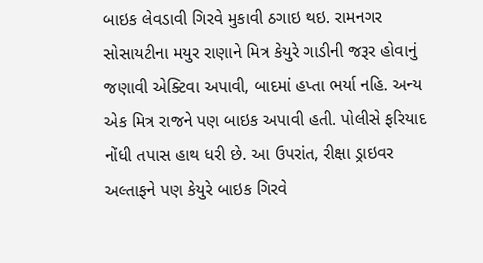બાઇક લેવડાવી ગિરવે મુકાવી ઠગાઇ થઇ. રામનગર સોસાયટીના મયુર રાણાને મિત્ર કેયુરે ગાડીની જરૂર હોવાનું જણાવી એક્ટિવા અપાવી, બાદમાં હપ્તા ભર્યા નહિ. અન્ય એક મિત્ર રાજને પણ બાઇક અપાવી હતી. પોલીસે ફરિયાદ નોંધી તપાસ હાથ ધરી છે. આ ઉપરાંત, રીક્ષા ડ્રાઇવર અલ્તાફને પણ કેયુરે બાઇક ગિરવે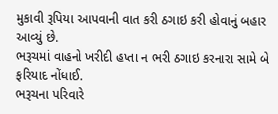મુકાવી રૂપિયા આપવાની વાત કરી ઠગાઇ કરી હોવાનું બહાર આવ્યું છે.
ભરૂચમાં વાહનો ખરીદી હપ્તા ન ભરી ઠગાઇ કરનારા સામે બે ફરિયાદ નોંધાઈ.
ભરૂચના પરિવારે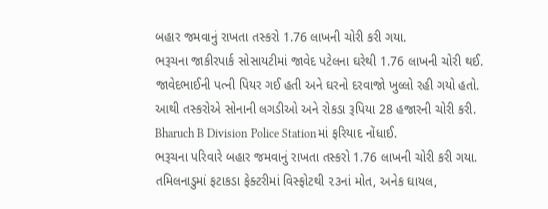બહાર જમવાનું રાખતા તસ્કરો 1.76 લાખની ચોરી કરી ગયા.
ભરૂચના જાકીરપાર્ક સોસાયટીમાં જાવેદ પટેલના ઘરેથી 1.76 લાખની ચોરી થઈ. જાવેદભાઈની પત્ની પિયર ગઈ હતી અને ઘરનો દરવાજો ખુલ્લો રહી ગયો હતો. આથી તસ્કરોએ સોનાની લગડીઓ અને રોકડા રૂપિયા 28 હજારની ચોરી કરી. Bharuch B Division Police Stationમાં ફરિયાદ નોંધાઈ.
ભરૂચના પરિવારે બહાર જમવાનું રાખતા તસ્કરો 1.76 લાખની ચોરી કરી ગયા.
તમિલનાડુમાં ફટાકડા ફેક્ટરીમાં વિસ્ફોટથી ૨૩નાં મોત, અનેક ઘાયલ,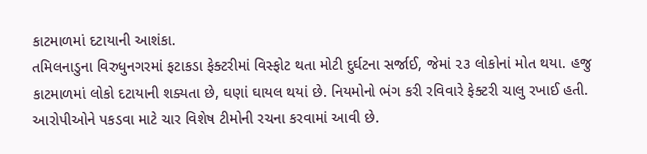કાટમાળમાં દટાયાની આશંકા.
તમિલનાડુના વિરુધુનગરમાં ફટાકડા ફેક્ટરીમાં વિસ્ફોટ થતા મોટી દુર્ઘટના સર્જાઈ, જેમાં ૨૩ લોકોનાં મોત થયા. હજુ કાટમાળમાં લોકો દટાયાની શક્યતા છે, ઘણાં ઘાયલ થયાં છે. નિયમોનો ભંગ કરી રવિવારે ફેક્ટરી ચાલુ રખાઈ હતી. આરોપીઓને પકડવા માટે ચાર વિશેષ ટીમોની રચના કરવામાં આવી છે.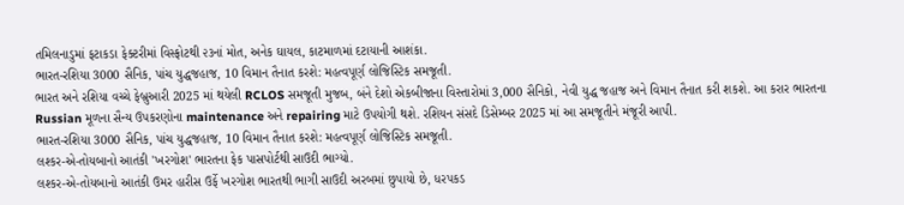તમિલનાડુમાં ફટાકડા ફેક્ટરીમાં વિસ્ફોટથી ૨૩નાં મોત, અનેક ઘાયલ, કાટમાળમાં દટાયાની આશંકા.
ભારત-રશિયા 3000 સૈનિક, પાંચ યુદ્ધજહાજ, 10 વિમાન તૈનાત કરશે: મહત્વપૂર્ણ લોજિસ્ટિક સમજૂતી.
ભારત અને રશિયા વચ્ચે ફેબ્રુઆરી 2025 માં થયેલી RCLOS સમજૂતી મુજબ, બંને દેશો એકબીજાના વિસ્તારોમાં 3,000 સૈનિકો, નેવી યુદ્ધ જહાજ અને વિમાન તૈનાત કરી શકશે. આ કરાર ભારતના Russian મૂળના સૈન્ય ઉપકરણોના maintenance અને repairing માટે ઉપયોગી થશે. રશિયન સંસદે ડિસેમ્બર 2025 માં આ સમજૂતીને મંજૂરી આપી.
ભારત-રશિયા 3000 સૈનિક, પાંચ યુદ્ધજહાજ, 10 વિમાન તૈનાત કરશે: મહત્વપૂર્ણ લોજિસ્ટિક સમજૂતી.
લશ્કર-એ-તોયબાનો આતંકી 'ખરગોશ' ભારતના ફેક પાસપોર્ટથી સાઉદી ભાગ્યો.
લશ્કર-એ-તોયબાનો આતંકી ઉમર હારીસ ઉર્ફે ખરગોશ ભારતથી ભાગી સાઉદી અરબમાં છુપાયો છે, ધરપકડ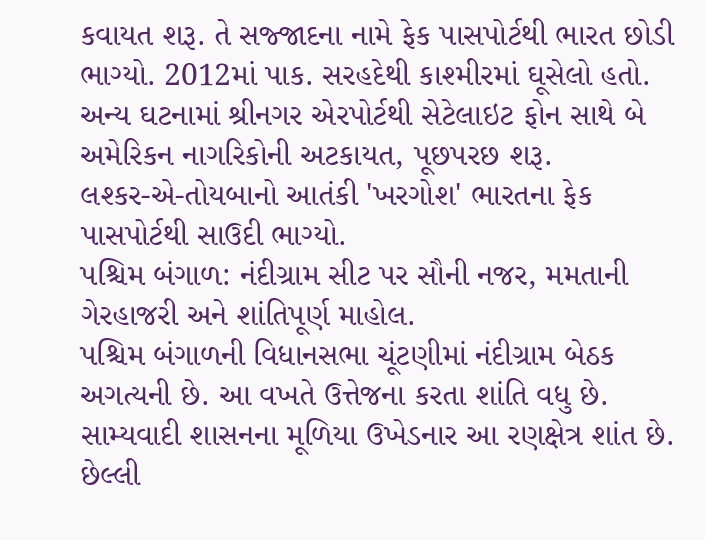કવાયત શરૂ. તે સજ્જાદના નામે ફેક પાસપોર્ટથી ભારત છોડી ભાગ્યો. 2012માં પાક. સરહદેથી કાશ્મીરમાં ઘૂસેલો હતો. અન્ય ઘટનામાં શ્રીનગર એરપોર્ટથી સેટેલાઇટ ફોન સાથે બે અમેરિકન નાગરિકોની અટકાયત, પૂછપરછ શરૂ.
લશ્કર-એ-તોયબાનો આતંકી 'ખરગોશ' ભારતના ફેક પાસપોર્ટથી સાઉદી ભાગ્યો.
પશ્ચિમ બંગાળ: નંદીગ્રામ સીટ પર સૌની નજર, મમતાની ગેરહાજરી અને શાંતિપૂર્ણ માહોલ.
પશ્ચિમ બંગાળની વિધાનસભા ચૂંટણીમાં નંદીગ્રામ બેઠક અગત્યની છે. આ વખતે ઉત્તેજના કરતા શાંતિ વધુ છે. સામ્યવાદી શાસનના મૂળિયા ઉખેડનાર આ રણક્ષેત્ર શાંત છે. છેલ્લી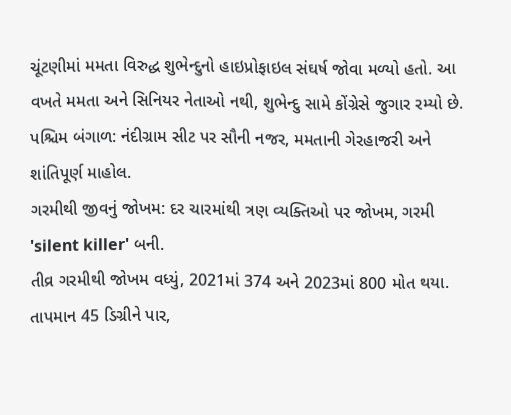ચૂંટણીમાં મમતા વિરુદ્ધ શુભેન્દુનો હાઇપ્રોફાઇલ સંઘર્ષ જોવા મળ્યો હતો. આ વખતે મમતા અને સિનિયર નેતાઓ નથી, શુભેન્દુ સામે કોંગ્રેસે જુગાર રમ્યો છે.
પશ્ચિમ બંગાળ: નંદીગ્રામ સીટ પર સૌની નજર, મમતાની ગેરહાજરી અને શાંતિપૂર્ણ માહોલ.
ગરમીથી જીવનું જોખમ: દર ચારમાંથી ત્રણ વ્યક્તિઓ પર જોખમ, ગરમી 'silent killer' બની.
તીવ્ર ગરમીથી જોખમ વધ્યું, 2021માં 374 અને 2023માં 800 મોત થયા. તાપમાન 45 ડિગ્રીને પાર,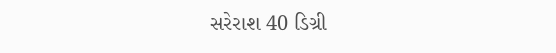સરેરાશ 40 ડિગ્રી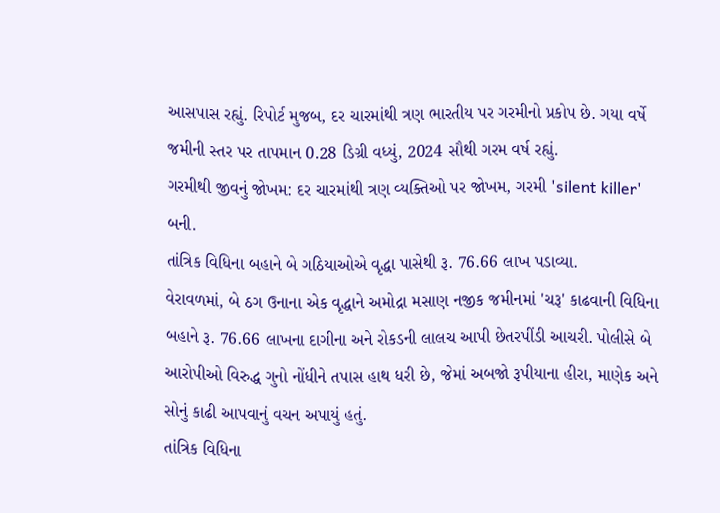આસપાસ રહ્યું. રિપોર્ટ મુજબ, દર ચારમાંથી ત્રણ ભારતીય પર ગરમીનો પ્રકોપ છે. ગયા વર્ષે જમીની સ્તર પર તાપમાન 0.28 ડિગ્રી વધ્યું, 2024 સૌથી ગરમ વર્ષ રહ્યું.
ગરમીથી જીવનું જોખમ: દર ચારમાંથી ત્રણ વ્યક્તિઓ પર જોખમ, ગરમી 'silent killer' બની.
તાંત્રિક વિધિના બહાને બે ગઠિયાઓએ વૃદ્ધા પાસેથી રૂ. 76.66 લાખ પડાવ્યા.
વેરાવળમાં, બે ઠગ ઉનાના એક વૃદ્ધાને અમોદ્રા મસાણ નજીક જમીનમાં 'ચરૂ' કાઢવાની વિધિના બહાને રૂ. 76.66 લાખના દાગીના અને રોકડની લાલચ આપી છેતરપીંડી આચરી. પોલીસે બે આરોપીઓ વિરુદ્ધ ગુનો નોંધીને તપાસ હાથ ધરી છે, જેમાં અબજો રૂપીયાના હીરા, માણેક અને સોનું કાઢી આપવાનું વચન અપાયું હતું.
તાંત્રિક વિધિના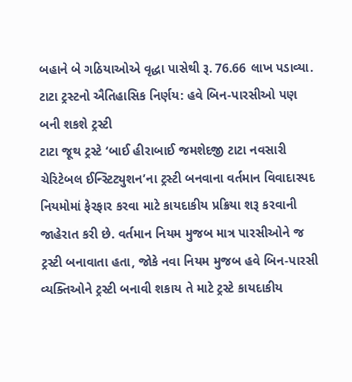બહાને બે ગઠિયાઓએ વૃદ્ધા પાસેથી રૂ. 76.66 લાખ પડાવ્યા.
ટાટા ટ્રસ્ટનો ઐતિહાસિક નિર્ણય: હવે બિન-પારસીઓ પણ બની શકશે ટ્રસ્ટી
ટાટા જૂથ ટ્રસ્ટે ‘બાઈ હીરાબાઈ જમશેદજી ટાટા નવસારી ચેરિટેબલ ઈન્સ્ટિટ્યુશન’ના ટ્રસ્ટી બનવાના વર્તમાન વિવાદાસ્પદ નિયમોમાં ફેરફાર કરવા માટે કાયદાકીય પ્રક્રિયા શરૂ કરવાની જાહેરાત કરી છે. વર્તમાન નિયમ મુજબ માત્ર પારસીઓને જ ટ્રસ્ટી બનાવાતા હતા, જોકે નવા નિયમ મુજબ હવે બિન-પારસી વ્યક્તિઓને ટ્રસ્ટી બનાવી શકાય તે માટે ટ્રસ્ટે કાયદાકીય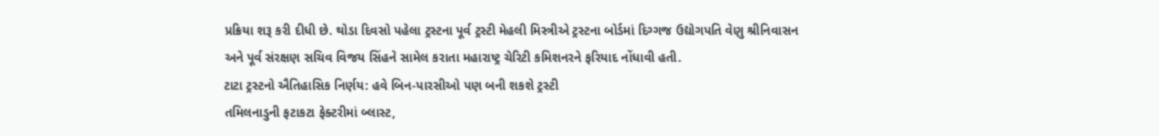પ્રક્રિયા શરૂ કરી દીધી છે. થોડા દિવસો પહેલા ટ્રસ્ટના પૂર્વ ટ્રસ્ટી મેહલી મિસ્ત્રીએ ટ્રસ્ટના બોર્ડમાં દિગ્ગજ ઉદ્યોગપતિ વેણુ શ્રીનિવાસન અને પૂર્વ સંરક્ષણ સચિવ વિજય સિંહને સામેલ કરાતા મહારાષ્ટ્ર ચેરિટી કમિશનરને ફરિયાદ નોંધાવી હતી.
ટાટા ટ્રસ્ટનો ઐતિહાસિક નિર્ણય: હવે બિન-પારસીઓ પણ બની શકશે ટ્રસ્ટી
તમિલનાડુની ફટાકટા ફેક્ટરીમાં બ્લાસ્ટ,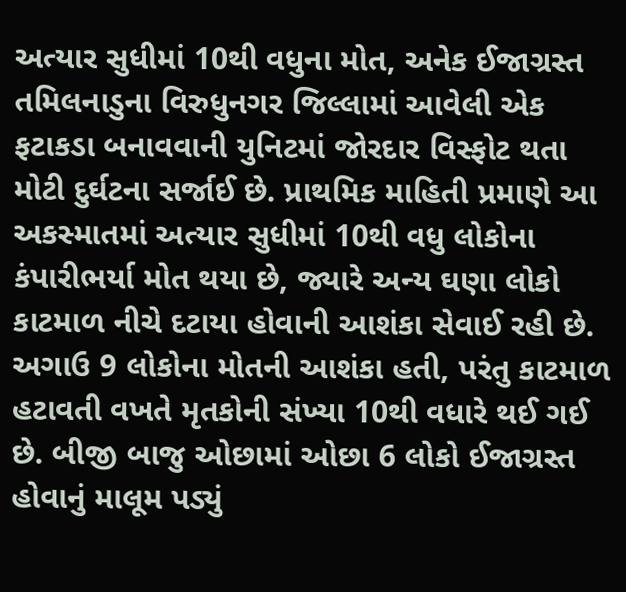અત્યાર સુધીમાં 10થી વધુના મોત, અનેક ઈજાગ્રસ્ત
તમિલનાડુના વિરુધુનગર જિલ્લામાં આવેલી એક ફટાકડા બનાવવાની યુનિટમાં જોરદાર વિસ્ફોટ થતા મોટી દુર્ઘટના સર્જાઈ છે. પ્રાથમિક માહિતી પ્રમાણે આ અકસ્માતમાં અત્યાર સુધીમાં 10થી વધુ લોકોના કંપારીભર્યા મોત થયા છે, જ્યારે અન્ય ઘણા લોકો કાટમાળ નીચે દટાયા હોવાની આશંકા સેવાઈ રહી છે. અગાઉ 9 લોકોના મોતની આશંકા હતી, પરંતુ કાટમાળ હટાવતી વખતે મૃતકોની સંખ્યા 10થી વધારે થઈ ગઈ છે. બીજી બાજુ ઓછામાં ઓછા 6 લોકો ઈજાગ્રસ્ત હોવાનું માલૂમ પડ્યું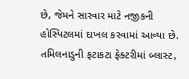છે, જેમને સારવાર માટે નજીકની હોસ્પિટલમાં દાખલ કરવામાં આવ્યા છે.
તમિલનાડુની ફટાકટા ફેક્ટરીમાં બ્લાસ્ટ,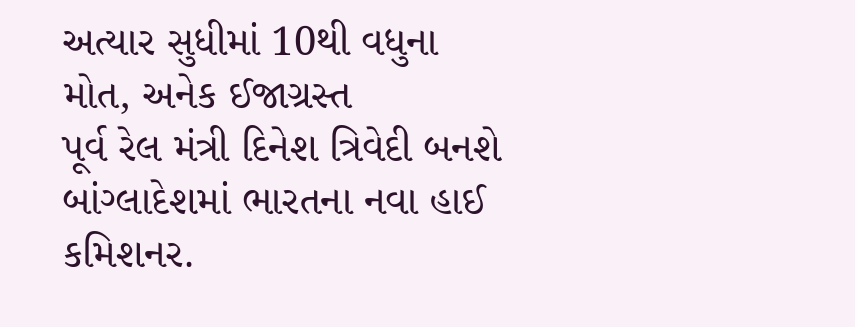અત્યાર સુધીમાં 10થી વધુના મોત, અનેક ઈજાગ્રસ્ત
પૂર્વ રેલ મંત્રી દિનેશ ત્રિવેદી બનશે બાંગ્લાદેશમાં ભારતના નવા હાઈ કમિશનર.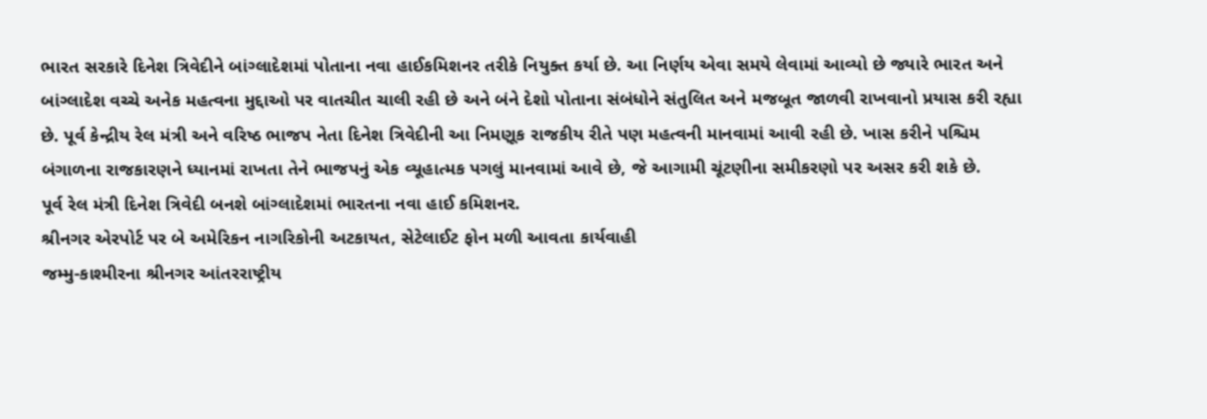ભારત સરકારે દિનેશ ત્રિવેદીને બાંગ્લાદેશમાં પોતાના નવા હાઈકમિશનર તરીકે નિયુક્ત કર્યા છે. આ નિર્ણય એવા સમયે લેવામાં આવ્યો છે જ્યારે ભારત અને બાંગ્લાદેશ વચ્ચે અનેક મહત્વના મુદ્દાઓ પર વાતચીત ચાલી રહી છે અને બંને દેશો પોતાના સંબંધોને સંતુલિત અને મજબૂત જાળવી રાખવાનો પ્રયાસ કરી રહ્યા છે. પૂર્વ કેન્દ્રીય રેલ મંત્રી અને વરિષ્ઠ ભાજપ નેતા દિનેશ ત્રિવેદીની આ નિમણૂક રાજકીય રીતે પણ મહત્વની માનવામાં આવી રહી છે. ખાસ કરીને પશ્ચિમ બંગાળના રાજકારણને ધ્યાનમાં રાખતા તેને ભાજપનું એક વ્યૂહાત્મક પગલું માનવામાં આવે છે, જે આગામી ચૂંટણીના સમીકરણો પર અસર કરી શકે છે.
પૂર્વ રેલ મંત્રી દિનેશ ત્રિવેદી બનશે બાંગ્લાદેશમાં ભારતના નવા હાઈ કમિશનર.
શ્રીનગર એરપોર્ટ પર બે અમેરિકન નાગરિકોની અટકાયત, સેટેલાઈટ ફોન મળી આવતા કાર્યવાહી
જમ્મુ-કાશ્મીરના શ્રીનગર આંતરરાષ્ટ્રીય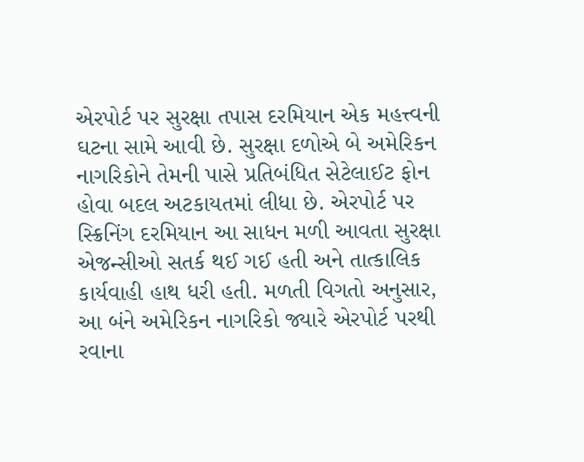એરપોર્ટ પર સુરક્ષા તપાસ દરમિયાન એક મહત્ત્વની ઘટના સામે આવી છે. સુરક્ષા દળોએ બે અમેરિકન નાગરિકોને તેમની પાસે પ્રતિબંધિત સેટેલાઈટ ફોન હોવા બદલ અટકાયતમાં લીધા છે. એરપોર્ટ પર સ્ક્રિનિંગ દરમિયાન આ સાધન મળી આવતા સુરક્ષા એજન્સીઓ સતર્ક થઈ ગઈ હતી અને તાત્કાલિક કાર્યવાહી હાથ ધરી હતી. મળતી વિગતો અનુસાર, આ બંને અમેરિકન નાગરિકો જ્યારે એરપોર્ટ પરથી રવાના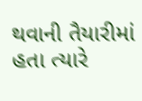થવાની તૈયારીમાં હતા ત્યારે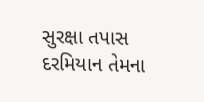સુરક્ષા તપાસ દરમિયાન તેમના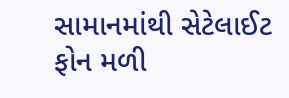સામાનમાંથી સેટેલાઈટ ફોન મળી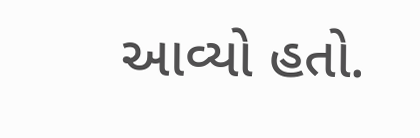આવ્યો હતો.